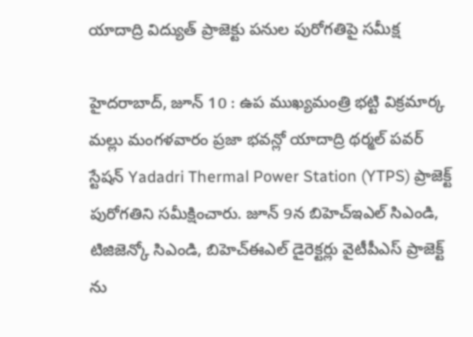యాదాద్రి విద్యుత్ ప్రాజెక్టు పనుల పురోగతిపై సమీక్ష

హైదరాబాద్, జూన్ 10 : ఉప ముఖ్యమంత్రి భట్టి విక్రమార్క మల్లు మంగళవారం ప్రజా భవన్లో యాదాద్రి థర్మల్ పవర్ స్టేషన్ Yadadri Thermal Power Station (YTPS) ప్రాజెక్ట్ పురోగతిని సమీక్షించారు. జూన్ 9న బిహెచ్ఇఎల్ సిఎండి, టిజిజెన్కో సిఎండి, బిహెచ్ఈఎల్ డైరెక్టర్లు వైటీపీఎస్ ప్రాజెక్ట్ ను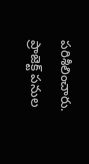పరిశీలించారు. ప్రాజెక్ట్ పనుల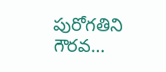పురోగతిని గౌరవ…